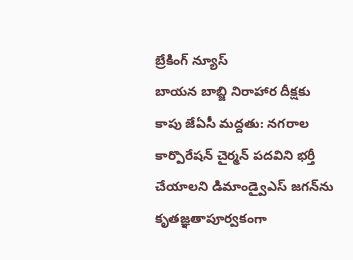బ్రేకింగ్ న్యూస్
బాయన బాబ్జి నిరాహార దీక్షకు కాపు జేఏసీ మద్దతు: నగరాల కార్పొరేషన్ చైర్మన్ పదవిని భర్తీ చేయాలని డిమాండ్వైఎస్ జగన్‌ను కృతజ్ఞతాపూర్వకంగా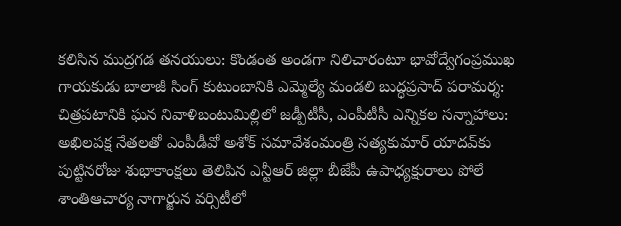కలిసిన ముద్రగడ తనయులు: కొండంత అండగా నిలిచారంటూ భావోద్వేగంప్రముఖ గాయకుడు బాలాజీ సింగ్ కుటుంబానికి ఎమ్మెల్యే మండలి బుద్ధప్రసాద్ పరామర్శ: చిత్రపటానికి ఘన నివాళిబంటుమిల్లిలో జడ్పీటీసీ, ఎంపీటీసీ ఎన్నికల సన్నాహాలు: అఖిలపక్ష నేతలతో ఎంపీడీవో అశోక్ సమావేశంమంత్రి సత్యకుమార్ యాదవ్‌కు పుట్టినరోజు శుభాకాంక్షలు తెలిపిన ఎన్టీఆర్ జిల్లా బీజేపీ ఉపాధ్యక్షురాలు పోలే శాంతిఆచార్య నాగార్జున వర్సిటీలో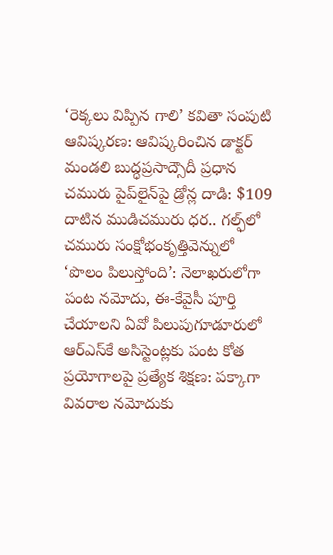‘రెక్కలు విప్పిన గాలి’ కవితా సంపుటి ఆవిష్కరణ: ఆవిష్కరించిన డాక్టర్ మండలి బుద్ధప్రసాద్సౌదీ ప్రధాన చమురు పైప్‌లైన్‌పై డ్రోన్ల దాడి: $109 దాటిన ముడిచమురు ధర.. గల్ఫ్‌లో చమురు సంక్షోభంకృత్తివెన్నులో ‘పొలం పిలుస్తోంది’: నెలాఖరులోగా పంట నమోదు, ఈ-కేవైసీ పూర్తి చేయాలని ఏవో పిలుపుగూడూరులో ఆర్‌ఎస్‌కే అసిస్టెంట్లకు పంట కోత ప్రయోగాలపై ప్రత్యేక శిక్షణ: పక్కాగా వివరాల నమోదుకు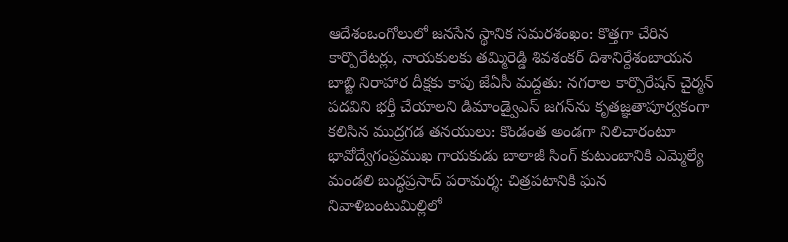ఆదేశంఒంగోలులో జనసేన స్థానిక సమరశంఖం: కొత్తగా చేరిన కార్పొరేటర్లు, నాయకులకు తమ్మిరెడ్డి శివశంకర్ దిశానిర్దేశంబాయన బాబ్జి నిరాహార దీక్షకు కాపు జేఏసీ మద్దతు: నగరాల కార్పొరేషన్ చైర్మన్ పదవిని భర్తీ చేయాలని డిమాండ్వైఎస్ జగన్‌ను కృతజ్ఞతాపూర్వకంగా కలిసిన ముద్రగడ తనయులు: కొండంత అండగా నిలిచారంటూ భావోద్వేగంప్రముఖ గాయకుడు బాలాజీ సింగ్ కుటుంబానికి ఎమ్మెల్యే మండలి బుద్ధప్రసాద్ పరామర్శ: చిత్రపటానికి ఘన నివాళిబంటుమిల్లిలో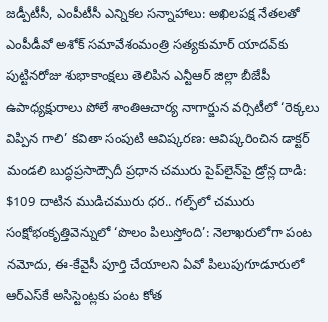జడ్పీటీసీ, ఎంపీటీసీ ఎన్నికల సన్నాహాలు: అఖిలపక్ష నేతలతో ఎంపీడీవో అశోక్ సమావేశంమంత్రి సత్యకుమార్ యాదవ్‌కు పుట్టినరోజు శుభాకాంక్షలు తెలిపిన ఎన్టీఆర్ జిల్లా బీజేపీ ఉపాధ్యక్షురాలు పోలే శాంతిఆచార్య నాగార్జున వర్సిటీలో ‘రెక్కలు విప్పిన గాలి’ కవితా సంపుటి ఆవిష్కరణ: ఆవిష్కరించిన డాక్టర్ మండలి బుద్ధప్రసాద్సౌదీ ప్రధాన చమురు పైప్‌లైన్‌పై డ్రోన్ల దాడి: $109 దాటిన ముడిచమురు ధర.. గల్ఫ్‌లో చమురు సంక్షోభంకృత్తివెన్నులో ‘పొలం పిలుస్తోంది’: నెలాఖరులోగా పంట నమోదు, ఈ-కేవైసీ పూర్తి చేయాలని ఏవో పిలుపుగూడూరులో ఆర్‌ఎస్‌కే అసిస్టెంట్లకు పంట కోత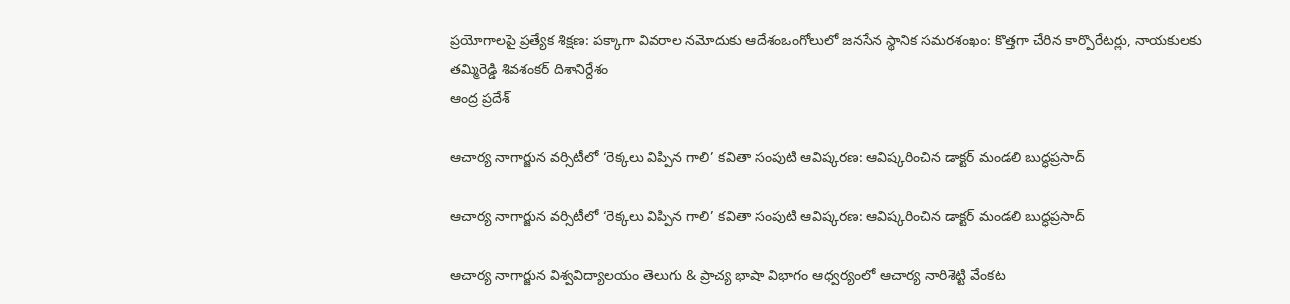ప్రయోగాలపై ప్రత్యేక శిక్షణ: పక్కాగా వివరాల నమోదుకు ఆదేశంఒంగోలులో జనసేన స్థానిక సమరశంఖం: కొత్తగా చేరిన కార్పొరేటర్లు, నాయకులకు తమ్మిరెడ్డి శివశంకర్ దిశానిర్దేశం
ఆంద్ర ప్రదేశ్

ఆచార్య నాగార్జున వర్సిటీలో ‘రెక్కలు విప్పిన గాలి’ కవితా సంపుటి ఆవిష్కరణ: ఆవిష్కరించిన డాక్టర్ మండలి బుద్ధప్రసాద్

ఆచార్య నాగార్జున వర్సిటీలో ‘రెక్కలు విప్పిన గాలి’ కవితా సంపుటి ఆవిష్కరణ: ఆవిష్కరించిన డాక్టర్ మండలి బుద్ధప్రసాద్

ఆచార్య నాగార్జున విశ్వవిద్యాలయం తెలుగు & ప్రాచ్య భాషా విభాగం ఆధ్వర్యంలో ఆచార్య నారిశెట్టి వేంకట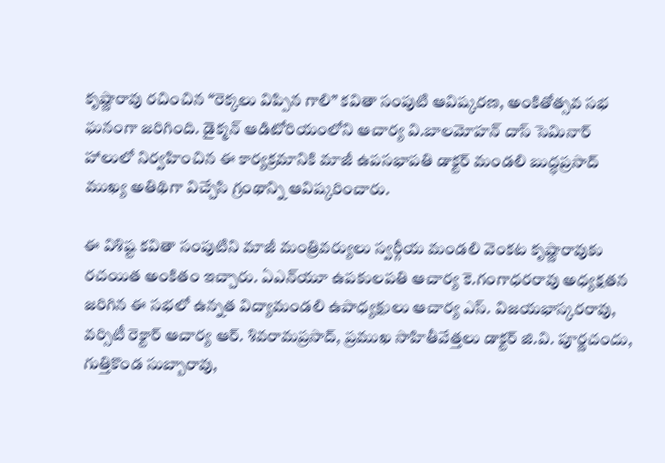కృష్ణారావు రచించిన “రెక్కలు విప్పిన గాలి” కవితా సంపుటి ఆవిష్కరణ, అంకితోత్సవ సభ ఘనంగా జరిగింది. డైక్మన్ ఆడిటోరియంలోని ఆచార్య వి.బాలమోహన్ దాస్ సెమినార్ హాలులో నిర్వహించిన ఈ కార్యక్రమానికి మాజీ ఉపసభాపతి డాక్టర్ మండలి బుద్ధప్రసాద్ ముఖ్య అతిథిగా విచ్చేసి గ్రంథాన్ని ఆవిష్కరించారు.

ఈ విశిష్ట కవితా సంపుటిని మాజీ మంత్రివర్యులు స్వర్గీయ మండలి వెంకట కృష్ణారావుకు రచయిత అంకితం ఇచ్చారు. ఏఎన్‌యూ ఉపకులపతి ఆచార్య కె.గంగాధరరావు అధ్యక్షతన జరిగిన ఈ సభలో ఉన్నత విద్యామండలి ఉపాధ్యక్షులు ఆచార్య ఎస్. విజయభాస్కరరావు, వర్సిటీ రెక్టార్ ఆచార్య ఆర్. శివరామప్రసాద్, ప్రముఖ సాహితీవేత్తలు డాక్టర్ జి.వి. పూర్ణచందు, గుత్తికొండ సుబ్బారావు,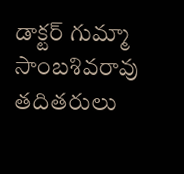డాక్టర్ గుమ్మా సాంబశివరావు తదితరులు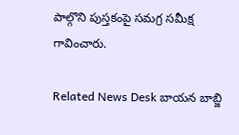పాల్గొని పుస్తకంపై సమగ్ర సమీక్ష గావించారు.

Related News Desk బాయన బాబ్జి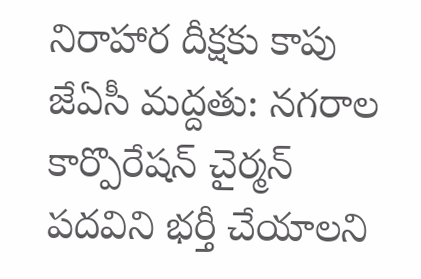నిరాహార దీక్షకు కాపు జేఏసీ మద్దతు: నగరాల కార్పొరేషన్ చైర్మన్ పదవిని భర్తీ చేయాలని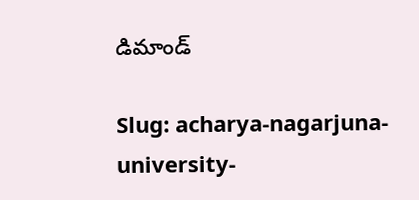డిమాండ్

Slug: acharya-nagarjuna-university-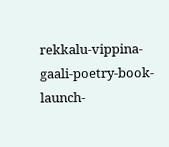rekkalu-vippina-gaali-poetry-book-launch-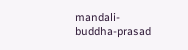mandali-buddha-prasad